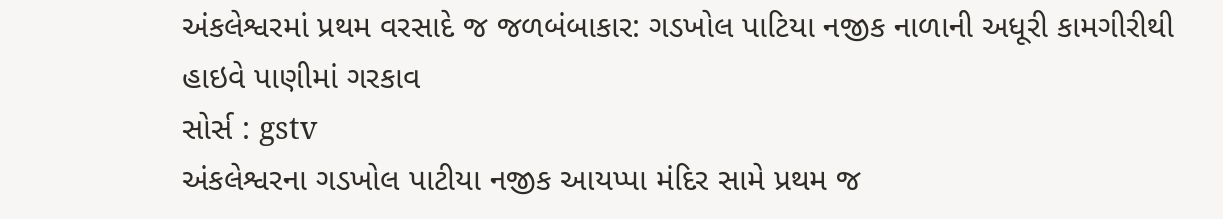અંકલેશ્વરમાં પ્રથમ વરસાદે જ જળબંબાકાર: ગડખોલ પાટિયા નજીક નાળાની અધૂરી કામગીરીથી હાઇવે પાણીમાં ગરકાવ
સોર્સ : gstv
અંકલેશ્વરના ગડખોલ પાટીયા નજીક આયપ્પા મંદિર સામે પ્રથમ જ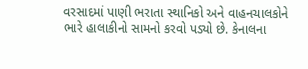વરસાદમાં પાણી ભરાતા સ્થાનિકો અને વાહનચાલકોને ભારે હાલાકીનો સામનો કરવો પડ્યો છે. કેનાલના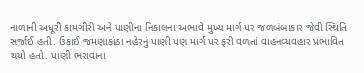નાળાની અધૂરી કામગીરી અને પાણીના નિકાલના અભાવે મુખ્ય માર્ગ પર જળબંબાકાર જેવી સ્થિતિ સર્જાઈ હતી. ઉકાઈ જમણાકાંઠા નહેરનું પાણી પણ માર્ગ પર ફરી વળતાં વાહનવ્યવહાર પ્રભાવિત થયો હતો. પાણી ભરાવાના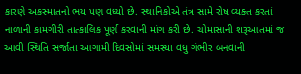કારણે અકસ્માતનો ભય પણ વધ્યો છે. સ્થાનિકોએ તંત્ર સામે રોષ વ્યક્ત કરતાં નાળાની કામગીરી તાત્કાલિક પૂર્ણ કરવાની માંગ કરી છે. ચોમાસાની શરૂઆતમાં જ આવી સ્થિતિ સર્જાતા આગામી દિવસોમાં સમસ્યા વધુ ગંભીર બનવાની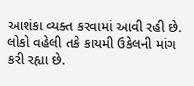આશંકા વ્યક્ત કરવામાં આવી રહી છે. લોકો વહેલી તકે કાયમી ઉકેલની માંગ કરી રહ્યા છે.